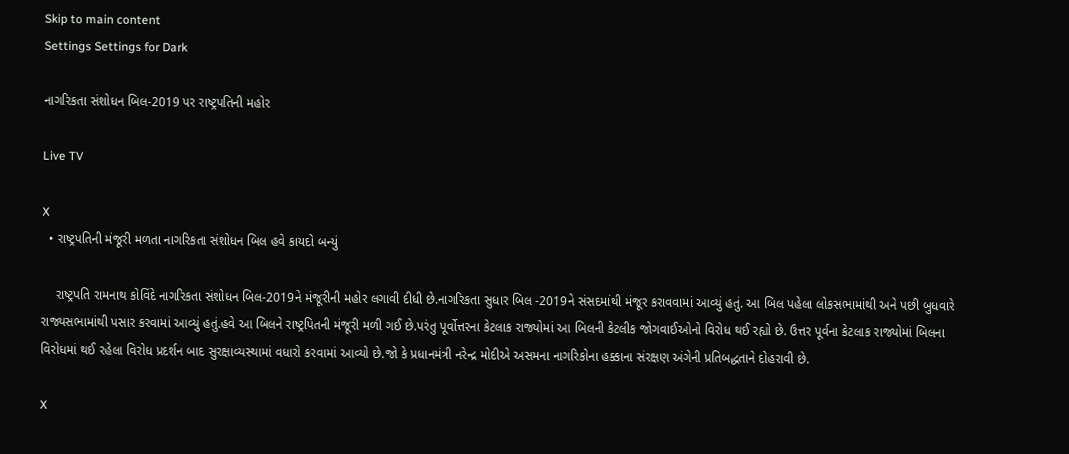Skip to main content
Settings Settings for Dark

નાગરિકતા સંશોધન બિલ-2019 પર રાષ્ટ્રપતિની મહોર

Live TV

X
  • રાષ્ટ્રપતિની મંજૂરી મળતા નાગરિકતા સંશોધન બિલ હવે કાયદો બન્યું

    રાષ્ટ્રપતિ રામનાથ કોવિંદે નાગરિકતા સંશોધન બિલ-2019ને મંજૂરીની મહોર લગાવી દીધી છે.નાગરિકતા સુધાર બિલ -2019ને સંસદમાંથી મંજૂર કરાવવામાં આવ્યું હતું. આ બિલ પહેલા લોકસભામાંથી અને પછી બુધવારે રાજ્યસભામાંથી પસાર કરવામાં આવ્યું હતું.હવે આ બિલને રાષ્ટ્રપિતની મંજૂરી મળી ગઈ છે.પરંતુ પૂર્વોત્તરના કેટલાક રાજ્યોમાં આ બિલની કેટલીક જોગવાઈઓનો વિરોધ થઈ રહ્યો છે. ઉત્તર પૂર્વના કેટલાક રાજ્યોમાં બિલના વિરોધમાં થઈ રહેલા વિરોધ પ્રદર્શન બાદ સુરક્ષાવ્યસ્થામાં વધારો કરવામાં આવ્યો છે.જો કે પ્રધાનમંત્રી નરેન્દ્ર મોદીએ અસમના નાગરિકોના હક્કાના સંરક્ષણ અંગેની પ્રતિબદ્ધતાને દોહરાવી છે.

X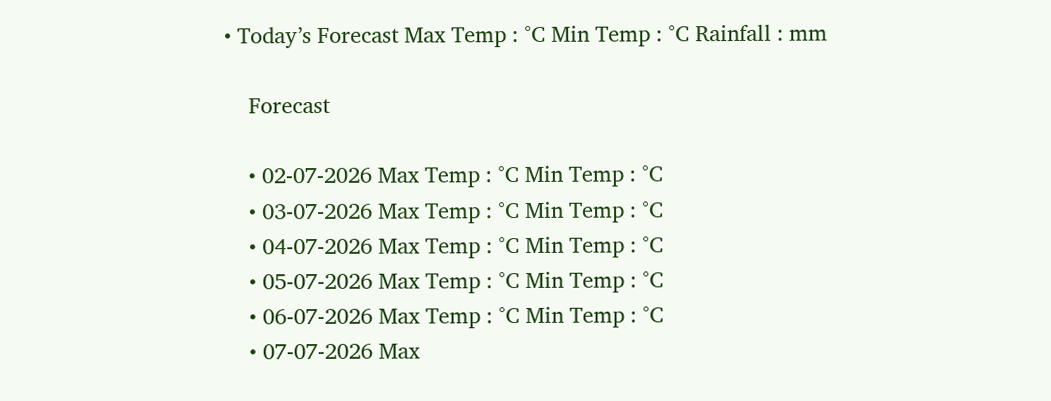• Today’s Forecast Max Temp : °C Min Temp : °C Rainfall : mm

    Forecast

    • 02-07-2026 Max Temp : °C Min Temp : °C
    • 03-07-2026 Max Temp : °C Min Temp : °C
    • 04-07-2026 Max Temp : °C Min Temp : °C
    • 05-07-2026 Max Temp : °C Min Temp : °C
    • 06-07-2026 Max Temp : °C Min Temp : °C
    • 07-07-2026 Max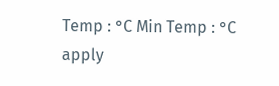Temp : °C Min Temp : °C
apply